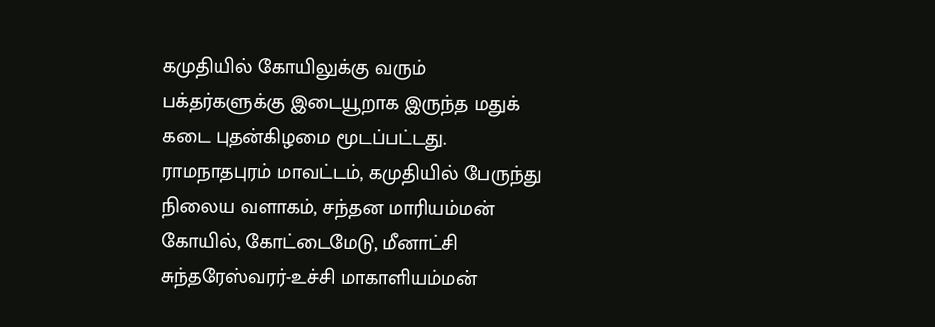கமுதியில் கோயிலுக்கு வரும் பக்தர்களுக்கு இடையூறாக இருந்த மதுக் கடை புதன்கிழமை மூடப்பட்டது.
ராமநாதபுரம் மாவட்டம், கமுதியில் பேருந்து நிலைய வளாகம், சந்தன மாரியம்மன் கோயில், கோட்டைமேடு, மீனாட்சி சுந்தரேஸ்வரர்-உச்சி மாகாளியம்மன்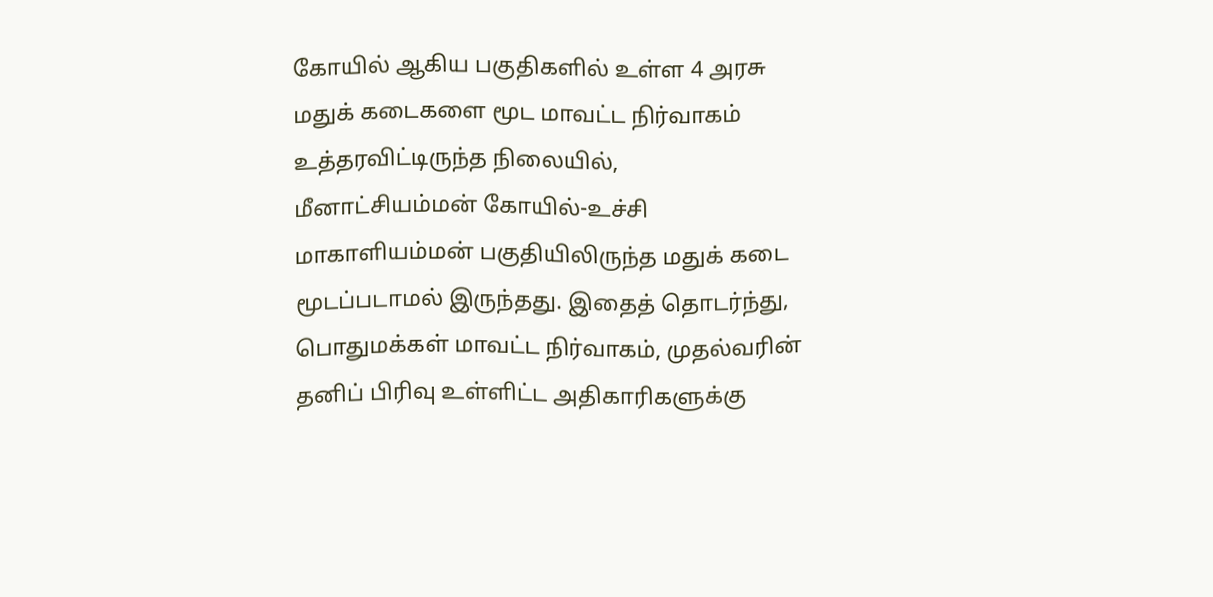கோயில் ஆகிய பகுதிகளில் உள்ள 4 அரசு மதுக் கடைகளை மூட மாவட்ட நிர்வாகம் உத்தரவிட்டிருந்த நிலையில், மீனாட்சியம்மன் கோயில்-உச்சி மாகாளியம்மன் பகுதியிலிருந்த மதுக் கடை மூடப்படாமல் இருந்தது. இதைத் தொடர்ந்து, பொதுமக்கள் மாவட்ட நிர்வாகம், முதல்வரின் தனிப் பிரிவு உள்ளிட்ட அதிகாரிகளுக்கு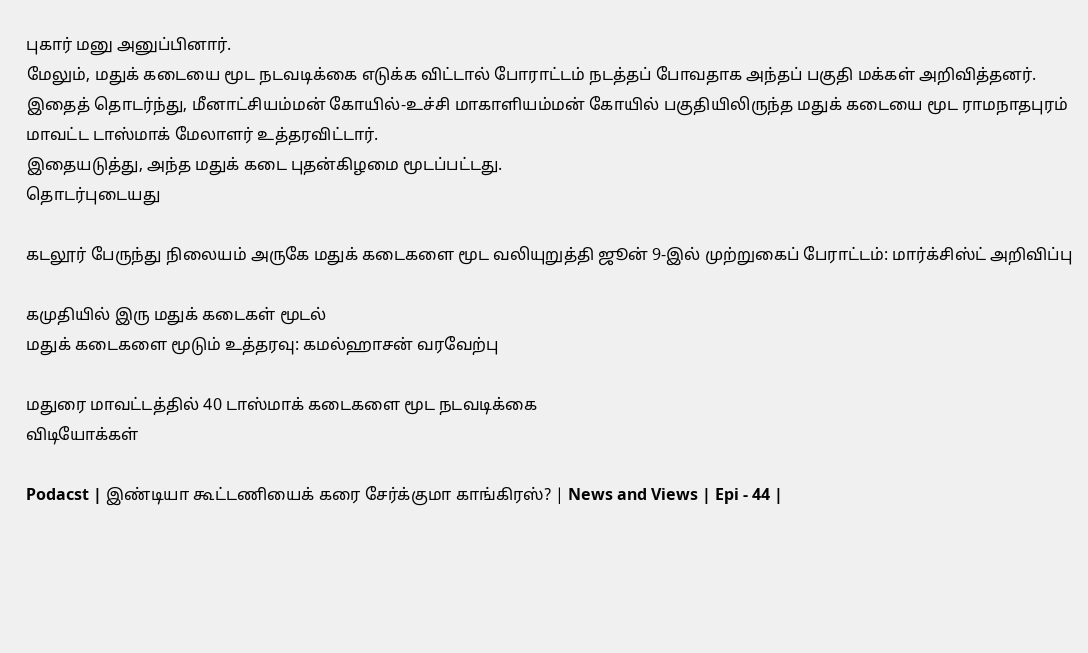புகார் மனு அனுப்பினார்.
மேலும், மதுக் கடையை மூட நடவடிக்கை எடுக்க விட்டால் போராட்டம் நடத்தப் போவதாக அந்தப் பகுதி மக்கள் அறிவித்தனர்.
இதைத் தொடர்ந்து, மீனாட்சியம்மன் கோயில்-உச்சி மாகாளியம்மன் கோயில் பகுதியிலிருந்த மதுக் கடையை மூட ராமநாதபுரம் மாவட்ட டாஸ்மாக் மேலாளர் உத்தரவிட்டார்.
இதையடுத்து, அந்த மதுக் கடை புதன்கிழமை மூடப்பட்டது.
தொடர்புடையது

கடலூர் பேருந்து நிலையம் அருகே மதுக் கடைகளை மூட வலியுறுத்தி ஜூன் 9-இல் முற்றுகைப் பேராட்டம்: மார்க்சிஸ்ட் அறிவிப்பு

கமுதியில் இரு மதுக் கடைகள் மூடல்
மதுக் கடைகளை மூடும் உத்தரவு: கமல்ஹாசன் வரவேற்பு

மதுரை மாவட்டத்தில் 40 டாஸ்மாக் கடைகளை மூட நடவடிக்கை
விடியோக்கள்

Podacst | இண்டியா கூட்டணியைக் கரை சேர்க்குமா காங்கிரஸ்? | News and Views | Epi - 44 |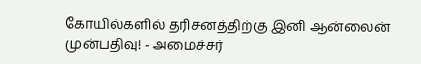கோயில்களில் தரிசனத்திற்கு இனி ஆன்லைன் முன்பதிவு! - அமைச்சர்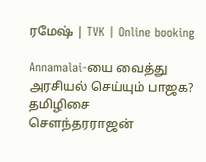ரமேஷ் | TVK | Online booking

Annamalai-யை வைத்து அரசியல் செய்யும் பாஜக? தமிழிசை சௌந்தரராஜன்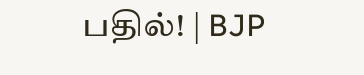பதில்! | BJP